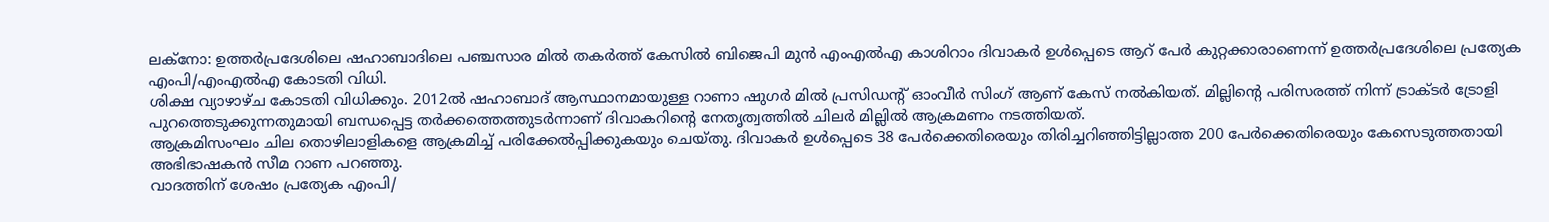ലക്നോ: ഉത്തർപ്രദേശിലെ ഷഹാബാദിലെ പഞ്ചസാര മിൽ തകർത്ത് കേസിൽ ബിജെപി മുൻ എംഎൽഎ കാശിറാം ദിവാകർ ഉൾപ്പെടെ ആറ് പേർ കുറ്റക്കാരാണെന്ന് ഉത്തർപ്രദേശിലെ പ്രത്യേക എംപി/എംഎൽഎ കോടതി വിധി.
ശിക്ഷ വ്യാഴാഴ്ച കോടതി വിധിക്കും. 2012ൽ ഷഹാബാദ് ആസ്ഥാനമായുള്ള റാണാ ഷുഗർ മിൽ പ്രസിഡൻ്റ് ഓംവീർ സിംഗ് ആണ് കേസ് നൽകിയത്. മില്ലിന്റെ പരിസരത്ത് നിന്ന് ട്രാക്ടർ ട്രോളി പുറത്തെടുക്കുന്നതുമായി ബന്ധപ്പെട്ട തർക്കത്തെത്തുടർന്നാണ് ദിവാകറിൻ്റെ നേതൃത്വത്തിൽ ചിലർ മില്ലിൽ ആക്രമണം നടത്തിയത്.
ആക്രമിസംഘം ചില തൊഴിലാളികളെ ആക്രമിച്ച് പരിക്കേൽപ്പിക്കുകയും ചെയ്തു. ദിവാകർ ഉൾപ്പെടെ 38 പേർക്കെതിരെയും തിരിച്ചറിഞ്ഞിട്ടില്ലാത്ത 200 പേർക്കെതിരെയും കേസെടുത്തതായി അഭിഭാഷകൻ സീമ റാണ പറഞ്ഞു.
വാദത്തിന് ശേഷം പ്രത്യേക എംപി/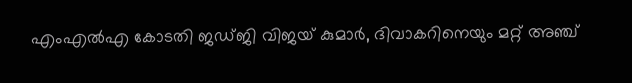എംഎൽഎ കോടതി ജഡ്ജി വിജയ് കുമാർ, ദിവാകറിനെയും മറ്റ് അഞ്ച്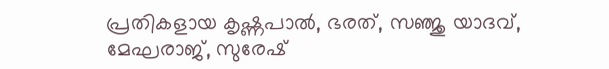പ്രതികളായ കൃഷ്ണപാൽ, ഭരത്, സഞ്ജു യാദവ്, മേഘരാജ്, സുരേഷ്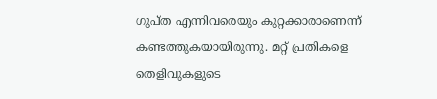ഗുപ്ത എന്നിവരെയും കുറ്റക്കാരാണെന്ന് കണ്ടത്തുകയായിരുന്നു. മറ്റ് പ്രതികളെ തെളിവുകളുടെ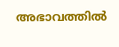അഭാവത്തിൽ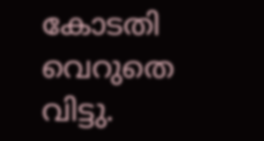കോടതി വെറുതെ വിട്ടു.